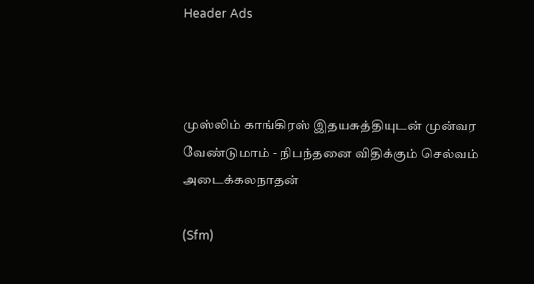Header Ads



முஸ்லிம் காங்கிரஸ் இதயசுத்தியுடன் முன்வர வேண்டுமாம் - நிபந்தனை விதிக்கும் செல்வம் அடைக்கலநாதன்

(Sfm)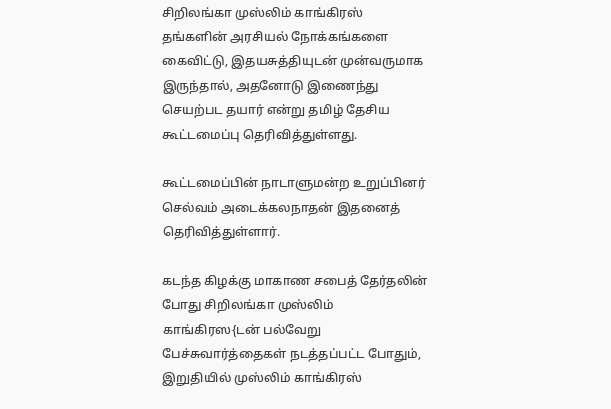சிறிலங்கா முஸ்லிம் காங்கிரஸ் தங்களின் அரசியல் நோக்கங்களை கைவிட்டு, இதயசுத்தியுடன் முன்வருமாக இருந்தால், அதனோடு இணைந்து செயற்பட தயார் என்று தமிழ் தேசிய கூட்டமைப்பு தெரிவித்துள்ளது.

கூட்டமைப்பின் நாடாளுமன்ற உறுப்பினர் செல்வம் அடைக்கலநாதன் இதனைத் தெரிவித்துள்ளார்.

கடந்த கிழக்கு மாகாண சபைத் தேர்தலின் போது சிறிலங்கா முஸ்லிம் காங்கிரஸ{டன் பல்வேறு பேச்சுவார்த்தைகள் நடத்தப்பட்ட போதும், இறுதியில் முஸ்லிம் காங்கிரஸ்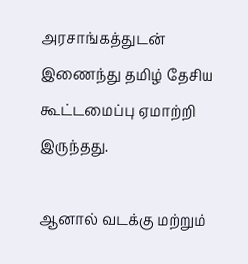அரசாங்கத்துடன் இணைந்து தமிழ் தேசிய கூட்டமைப்பு ஏமாற்றி இருந்தது.

ஆனால் வடக்கு மற்றும்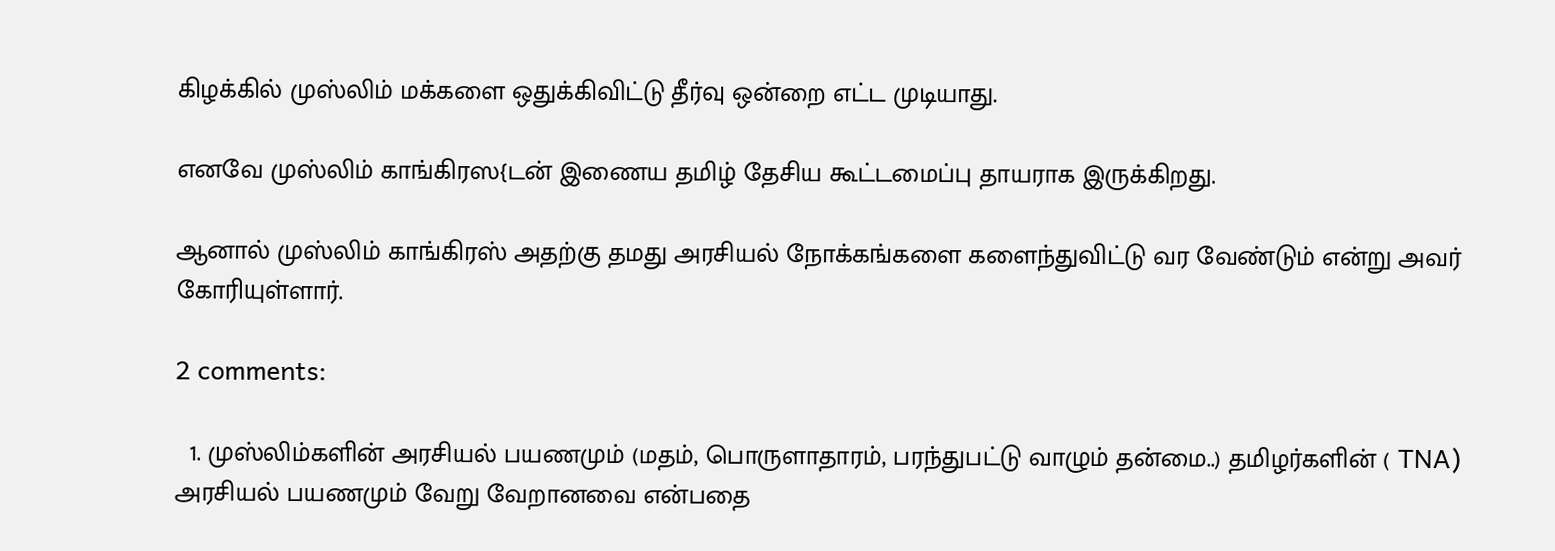கிழக்கில் முஸ்லிம் மக்களை ஒதுக்கிவிட்டு தீர்வு ஒன்றை எட்ட முடியாது.

எனவே முஸ்லிம் காங்கிரஸ{டன் இணைய தமிழ் தேசிய கூட்டமைப்பு தாயராக இருக்கிறது.

ஆனால் முஸ்லிம் காங்கிரஸ் அதற்கு தமது அரசியல் நோக்கங்களை களைந்துவிட்டு வர வேண்டும் என்று அவர் கோரியுள்ளார்.

2 comments:

  1. முஸ்லிம்களின் அரசியல் பயணமும் (மதம், பொருளாதாரம், பரந்துபட்டு வாழும் தன்மை..) தமிழர்களின் ( TNA) அரசியல் பயணமும் வேறு வேறானவை என்பதை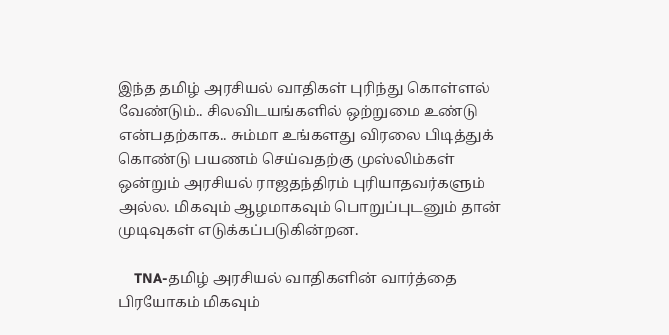இந்த தமிழ் அரசியல் வாதிகள் புரிந்து கொள்ளல் வேண்டும்.. சிலவிடயங்களில் ஒற்றுமை உண்டு என்பதற்காக.. சும்மா உங்களது விரலை பிடித்துக் கொண்டு பயணம் செய்வதற்கு முஸ்லிம்கள் ஒன்றும் அரசியல் ராஜதந்திரம் புரியாதவர்களும் அல்ல. மிகவும் ஆழமாகவும் பொறுப்புடனும் தான் முடிவுகள் எடுக்கப்படுகின்றன.

    TNA-தமிழ் அரசியல் வாதிகளின் வார்த்தை பிரயோகம் மிகவும்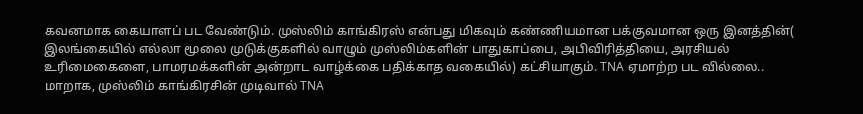கவனமாக கையாளப் பட வேண்டும். முஸ்லிம் காங்கிரஸ் என்பது மிகவும் கண்ணியமான பக்குவமான ஒரு இனத்தின்( இலங்கையில் எல்லா மூலை முடுக்குகளில் வாழும் முஸ்லிம்களின் பாதுகாப்பை, அபிவிரித்தியை, அரசியல் உரிமைகைளை, பாமரமக்களின் அன்றாட வாழ்க்கை பதிக்காத வகையில்) கட்சியாகும். TNA ஏமாற்ற பட வில்லை.. மாறாக, முஸ்லிம் காங்கிரசின் முடிவால் TNA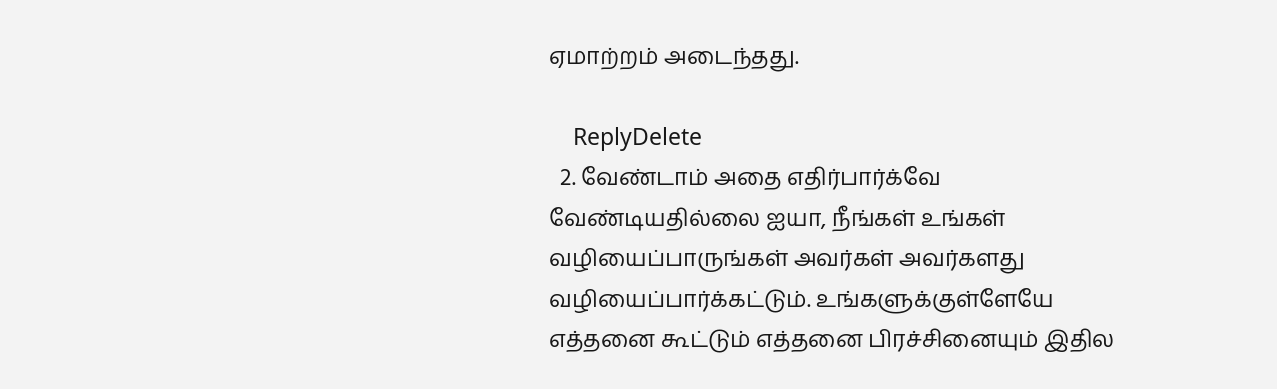ஏமாற்றம் அடைந்தது.

    ReplyDelete
  2. வேண்டாம் அதை எதிர்பார்க்வே வேண்டியதில்லை ஐயா, நீங்கள் உங்கள் வழியைப்பாருங்கள் அவர்கள் அவர்களது வழியைப்பார்க்கட்டும். உங்களுக்குள்ளேயே எத்தனை கூட்டும் எத்தனை பிரச்சினையும் இதில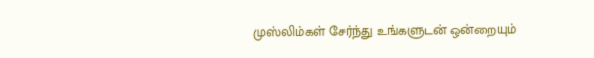முஸ்லிம்கள் சேர்ந்து உங்களுடன் ஒன்றையும்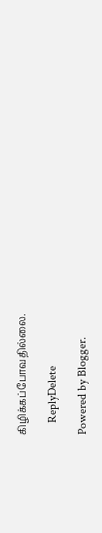கிழிக்கப்போவதில்லை.

    ReplyDelete

Powered by Blogger.